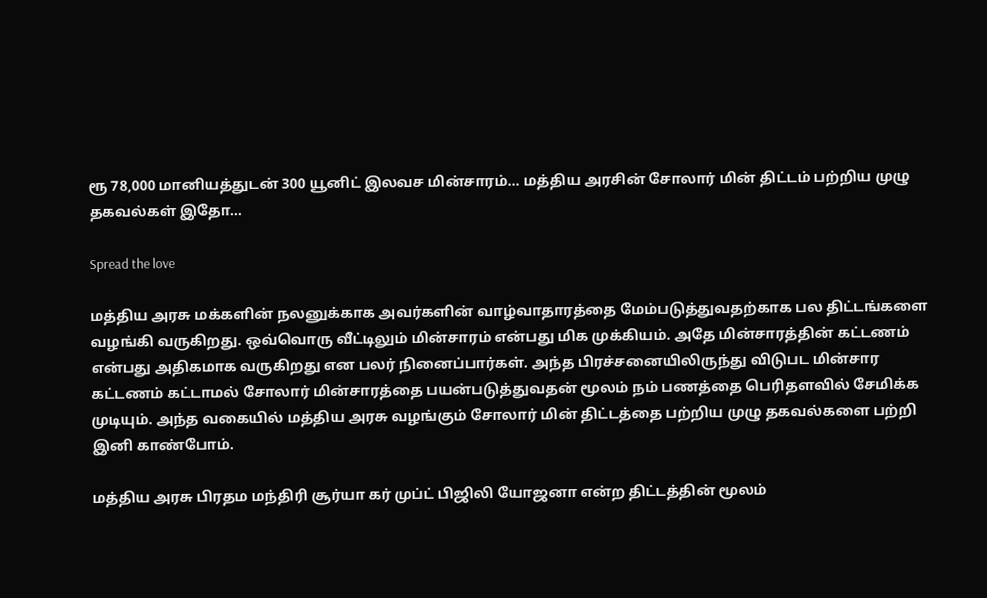ரூ 78,000 மானியத்துடன் 300 யூனிட் இலவச மின்சாரம்… மத்திய அரசின் சோலார் மின் திட்டம் பற்றிய முழு தகவல்கள் இதோ…

Spread the love

மத்திய அரசு மக்களின் நலனுக்காக அவர்களின் வாழ்வாதாரத்தை மேம்படுத்துவதற்காக பல திட்டங்களை வழங்கி வருகிறது. ஒவ்வொரு வீட்டிலும் மின்சாரம் என்பது மிக முக்கியம். அதே மின்சாரத்தின் கட்டணம் என்பது அதிகமாக வருகிறது என பலர் நினைப்பார்கள். அந்த பிரச்சனையிலிருந்து விடுபட மின்சார கட்டணம் கட்டாமல் சோலார் மின்சாரத்தை பயன்படுத்துவதன் மூலம் நம் பணத்தை பெரிதளவில் சேமிக்க முடியும். அந்த வகையில் மத்திய அரசு வழங்கும் சோலார் மின் திட்டத்தை பற்றிய முழு தகவல்களை பற்றி இனி காண்போம்.

மத்திய அரசு பிரதம மந்திரி சூர்யா கர் முப்ட் பிஜிலி யோஜனா என்ற திட்டத்தின் மூலம்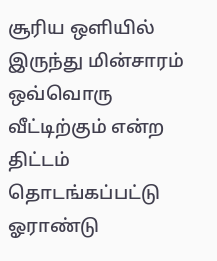சூரிய ஒளியில் இருந்து மின்சாரம் ஒவ்வொரு வீட்டிற்கும் என்ற திட்டம் தொடங்கப்பட்டு ஓராண்டு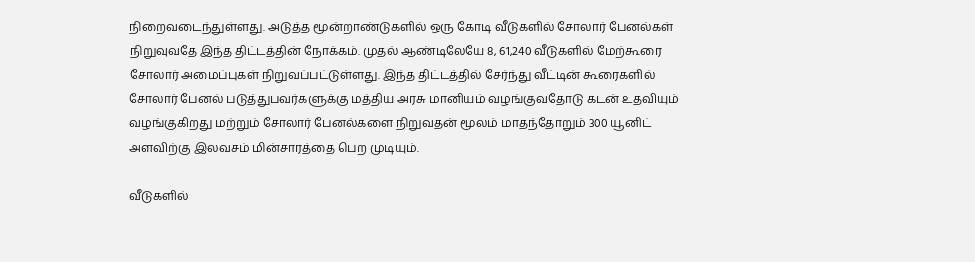நிறைவடைந்துள்ளது. அடுத்த மூன்றாண்டுகளில் ஒரு கோடி வீடுகளில் சோலார் பேனல்கள் நிறுவுவதே இந்த திட்டத்தின் நோக்கம். முதல் ஆண்டிலேயே 8, 61,240 வீடுகளில் மேற்கூரை சோலார் அமைப்புகள் நிறுவப்பட்டுள்ளது. இந்த திட்டத்தில் சேர்ந்து வீட்டின் கூரைகளில் சோலார் பேனல் படுத்துபவர்களுக்கு மத்திய அரசு மானியம் வழங்குவதோடு கடன் உதவியும் வழங்குகிறது மற்றும் சோலார் பேனல்களை நிறுவதன் மூலம் மாதந்தோறும் 300 யூனிட் அளவிற்கு இலவசம் மின்சாரத்தை பெற முடியும்.

வீடுகளில்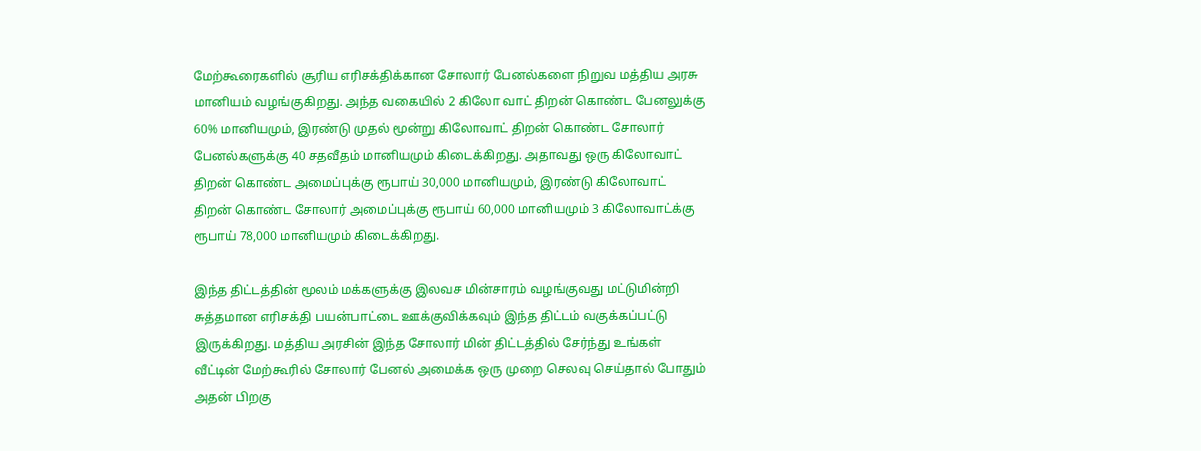மேற்கூரைகளில் சூரிய எரிசக்திக்கான சோலார் பேனல்களை நிறுவ மத்திய அரசு மானியம் வழங்குகிறது. அந்த வகையில் 2 கிலோ வாட் திறன் கொண்ட பேனலுக்கு 60% மானியமும், இரண்டு முதல் மூன்று கிலோவாட் திறன் கொண்ட சோலார் பேனல்களுக்கு 40 சதவீதம் மானியமும் கிடைக்கிறது. அதாவது ஒரு கிலோவாட் திறன் கொண்ட அமைப்புக்கு ரூபாய் 30,000 மானியமும், இரண்டு கிலோவாட் திறன் கொண்ட சோலார் அமைப்புக்கு ரூபாய் 60,000 மானியமும் 3 கிலோவாட்க்கு ரூபாய் 78,000 மானியமும் கிடைக்கிறது.

இந்த திட்டத்தின் மூலம் மக்களுக்கு இலவச மின்சாரம் வழங்குவது மட்டுமின்றி சுத்தமான எரிசக்தி பயன்பாட்டை ஊக்குவிக்கவும் இந்த திட்டம் வகுக்கப்பட்டு இருக்கிறது. மத்திய அரசின் இந்த சோலார் மின் திட்டத்தில் சேர்ந்து உங்கள் வீட்டின் மேற்கூரில் சோலார் பேனல் அமைக்க ஒரு முறை செலவு செய்தால் போதும் அதன் பிறகு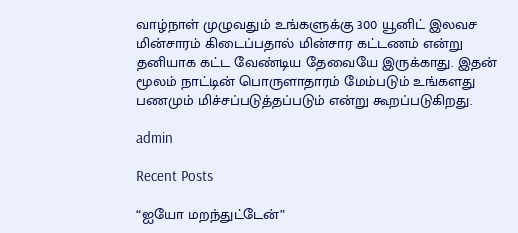வாழ்நாள் முழுவதும் உங்களுக்கு 300 யூனிட் இலவச மின்சாரம் கிடைப்பதால் மின்சார கட்டணம் என்று தனியாக கட்ட வேண்டிய தேவையே இருக்காது. இதன் மூலம் நாட்டின் பொருளாதாரம் மேம்படும் உங்களது பணமும் மிச்சப்படுத்தப்படும் என்று கூறப்படுகிறது.

admin

Recent Posts

“ஐயோ மறந்துட்டேன்”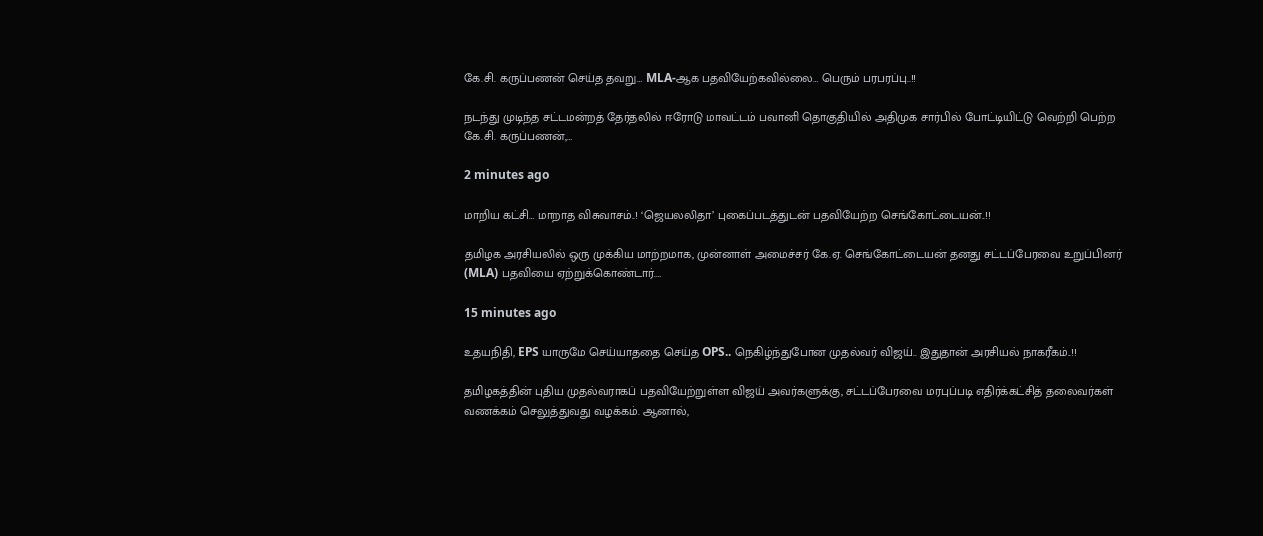கே.சி. கருப்பணன் செய்த தவறு… MLA-ஆக பதவியேற்கவில்லை… பெரும் பரபரப்பு..!!

நடந்து முடிந்த சட்டமன்றத் தேர்தலில் ஈரோடு மாவட்டம் பவானி தொகுதியில் அதிமுக சார்பில் போட்டியிட்டு வெற்றி பெற்ற கே.சி. கருப்பணன்,…

2 minutes ago

மாறிய கட்சி… மாறாத விசுவாசம்..! ‘ஜெயலலிதா’ புகைப்படத்துடன் பதவியேற்ற செங்கோட்டையன்..!!

தமிழக அரசியலில் ஒரு முக்கிய மாற்றமாக, முன்னாள் அமைச்சர் கே.ஏ. செங்கோட்டையன் தனது சட்டப்பேரவை உறுப்பினர் (MLA) பதவியை ஏற்றுக்கொண்டார்.…

15 minutes ago

உதயநிதி, EPS யாருமே செய்யாததை செய்த OPS.. நெகிழ்ந்துபோன முதல்வர் விஜய்.. இதுதான் அரசியல் நாகரீகம்..!!

தமிழகத்தின் புதிய முதல்வராகப் பதவியேற்றுள்ள விஜய் அவர்களுக்கு, சட்டப்பேரவை மரபுப்படி எதிர்க்கட்சித் தலைவர்கள் வணக்கம் செலுத்துவது வழக்கம். ஆனால்,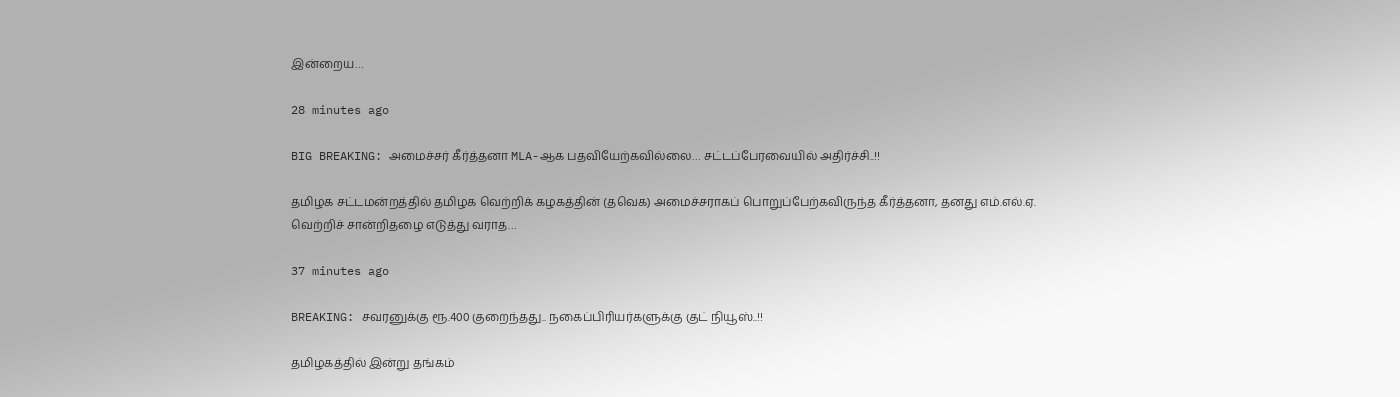இன்றைய…

28 minutes ago

BIG BREAKING: அமைச்சர் கீர்த்தனா MLA-ஆக பதவியேற்கவில்லை… சட்டப்பேரவையில் அதிர்ச்சி..!!

தமிழக சட்டமன்றத்தில் தமிழக வெற்றிக் கழகத்தின் (தவெக) அமைச்சராகப் பொறுப்பேற்கவிருந்த கீர்த்தனா, தனது எம்.எல்.ஏ. வெற்றிச் சான்றிதழை எடுத்து வராத…

37 minutes ago

BREAKING: சவரனுக்கு ரூ.400 குறைந்தது.. நகைப்பிரியர்களுக்கு குட் நியூஸ்..!!

தமிழகத்தில் இன்று தங்கம்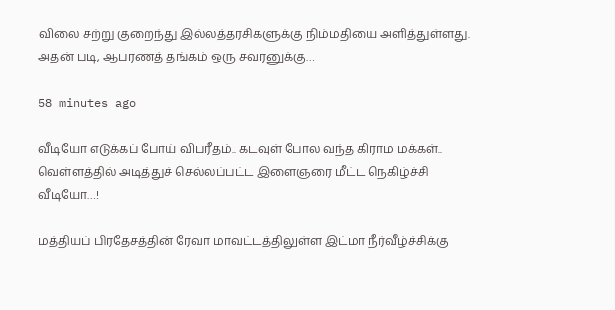விலை சற்று குறைந்து இல்லத்தரசிகளுக்கு நிம்மதியை அளித்துள்ளது. அதன் படி, ஆபரணத் தங்கம் ஒரு சவரனுக்கு…

58 minutes ago

வீடியோ எடுக்கப் போய் விபரீதம்.. கடவுள் போல வந்த கிராம மக்கள்.. வெள்ளத்தில் அடித்துச் செல்லப்பட்ட இளைஞரை மீட்ட நெகிழ்ச்சி வீடியோ…!

மத்தியப் பிரதேசத்தின் ரேவா மாவட்டத்திலுள்ள இட்மா நீர்வீழ்ச்சிக்கு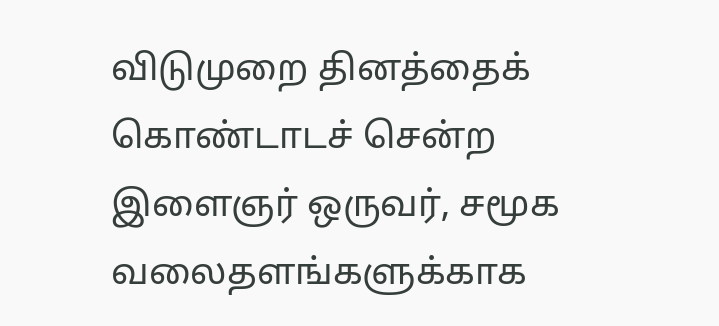விடுமுறை தினத்தைக் கொண்டாடச் சென்ற இளைஞர் ஒருவர், சமூக வலைதளங்களுக்காக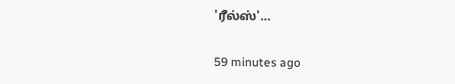'ரீல்ஸ்'…

59 minutes ago